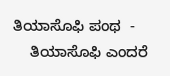ತಿಯಾಸೊಫಿ ಪಂಥ  -
    ತಿಯಾಸೊಫಿ ಎಂದರೆ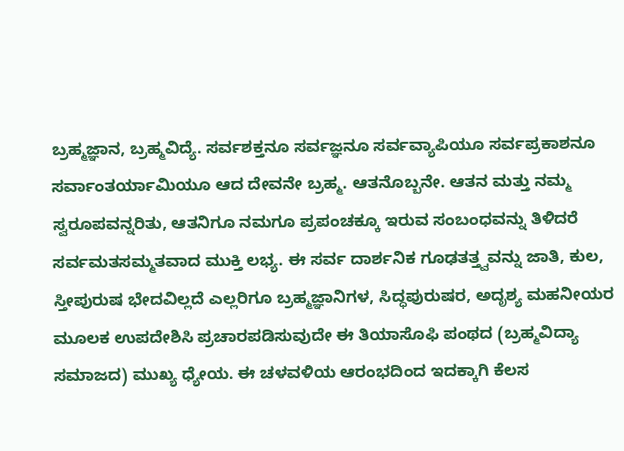ಬ್ರಹ್ಮಜ್ಞಾನ, ಬ್ರಹ್ಮವಿದ್ಯೆ. ಸರ್ವಶಕ್ತನೂ ಸರ್ವಜ್ಞನೂ ಸರ್ವವ್ಯಾಪಿಯೂ ಸರ್ವಪ್ರಕಾಶನೂ ಸರ್ವಾಂತರ್ಯಾಮಿಯೂ ಆದ ದೇವನೇ ಬ್ರಹ್ಮ. ಆತನೊಬ್ಬನೇ. ಆತನ ಮತ್ತು ನಮ್ಮ ಸ್ವರೂಪವನ್ನರಿತು, ಆತನಿಗೂ ನಮಗೂ ಪ್ರಪಂಚಕ್ಕೂ ಇರುವ ಸಂಬಂಧವನ್ನು ತಿಳಿದರೆ ಸರ್ವಮತಸಮ್ಮತವಾದ ಮುಕ್ತಿ ಲಭ್ಯ. ಈ ಸರ್ವ ದಾರ್ಶನಿಕ ಗೂಢತತ್ತ್ವವನ್ನು ಜಾತಿ, ಕುಲ, ಸ್ತೀಪುರುಷ ಭೇದವಿಲ್ಲದೆ ಎಲ್ಲರಿಗೂ ಬ್ರಹ್ಮಜ್ಞಾನಿಗಳ, ಸಿದ್ಧಪುರುಷರ, ಅದೃಶ್ಯ ಮಹನೀಯರ ಮೂಲಕ ಉಪದೇಶಿಸಿ ಪ್ರಚಾರಪಡಿಸುವುದೇ ಈ ತಿಯಾಸೊಫಿ ಪಂಥದ (ಬ್ರಹ್ಮವಿದ್ಯಾ ಸಮಾಜದ) ಮುಖ್ಯ ಧ್ಯೇಯ. ಈ ಚಳವಳಿಯ ಆರಂಭದಿಂದ ಇದಕ್ಕಾಗಿ ಕೆಲಸ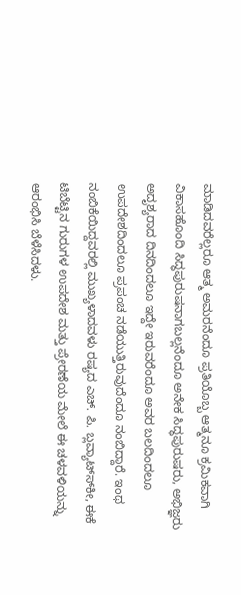ಮಾಡಿದವರೆಲ್ಲರೂ ಆತ್ಮ ಅಮರನೆಂದೂ ಪ್ರತಿಯೊಬ್ಬ ಆತ್ಮನೂ ಕ್ರಮಿಕವಾಗಿ ವಿಕಾಸಹೊಂದಿ ಸಿದ್ಧಪುರುಷನಾಗಬಲ್ಲನೆಂದೂ ಅನೇಕ ಸಿದ್ಧಪುರುಷರು, ಅಭಿಜ್ಞರು ಅದೃಶ್ಯರಾದ ದಿನದಿಂದಲೂ ಇದ್ದೇ ಇರುವರೆಂದೂ ಅವರ ಬಲದಿಂದಲೂ ಉಪದೇಶದಿಂದಲೂ ಪ್ರಪಂಚ ನಡೆಯುತ್ತಿರುವುದೆಂದೂ ನಂಬಿದ್ದಾರೆ. ಇಂಥ ನಂಬಿಕೆಯಿದ್ದವರಲ್ಲಿ ಮುಖ್ಯಳಾದವಳು ರಷ್ಯದ ಎಚ್. ಪಿ. ಬ್ಲವ್ಯಾಟ್ಸ್‍ಕೀ, ಈಕೆ ಟಿಬೆಟ್ಟಿನ ಗುರುಗಳ ಉಪದೇಶ ಮತ್ತು ಪ್ರೇರಣೆಯ ಮೇಲೆ ಈ ಚಳವಳಿಯನ್ನು ಆರಂಭಿಸಿ ಬೆಳೆಸಿದಳು.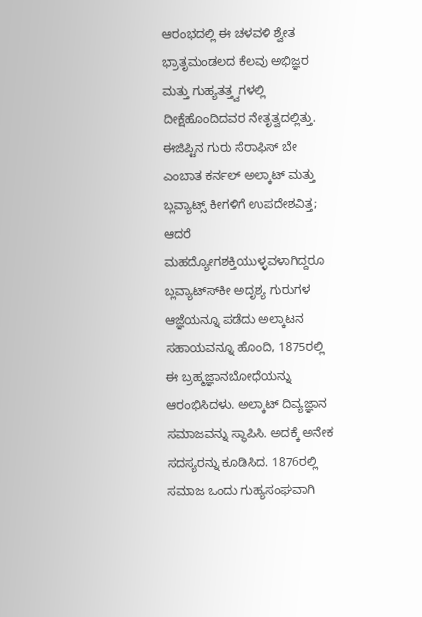ಆರಂಭದಲ್ಲಿ ಈ ಚಳವಳಿ ಶ್ವೇತ ಭ್ರಾತೃಮಂಡಲದ ಕೆಲವು ಅಭಿಜ್ಞರ ಮತ್ತು ಗುಹ್ಯತತ್ತ್ವಗಳಲ್ಲಿ ದೀಕ್ಷೆಹೊಂದಿದವರ ನೇತೃತ್ವದಲ್ಲಿತ್ತು. ಈಜಿಪ್ಟಿನ ಗುರು ಸೆರಾಫಿಸ್ ಬೇ ಎಂಬಾತ ಕರ್ನಲ್ ಅಲ್ಕಾಟ್ ಮತ್ತು ಬ್ಲವ್ಯಾಟ್ಸ್ ಕೀಗಳಿಗೆ ಉಪದೇಶವಿತ್ತ; ಆದರೆ ಮಹದ್ಯೋಗಶಕ್ತಿಯುಳ್ಳವಳಾಗಿದ್ದರೂ ಬ್ಲವ್ಯಾಟ್ಸ್‍ಕೀ ಅದೃಶ್ಯ ಗುರುಗಳ ಆಜ್ಞೆಯನ್ನೂ ಪಡೆದು ಅಲ್ಕಾಟನ ಸಹಾಯವನ್ನೂ ಹೊಂದಿ, 1875ರಲ್ಲಿ ಈ ಬ್ರಹ್ಮಜ್ಞಾನಬೋಧೆಯನ್ನು ಆರಂಭಿಸಿದಳು. ಅಲ್ಕಾಟ್ ದಿವ್ಯಜ್ಞಾನ ಸಮಾಜವನ್ನು ಸ್ಥಾಪಿಸಿ. ಅದಕ್ಕೆ ಅನೇಕ ಸದಸ್ಯರನ್ನು ಕೂಡಿಸಿದ. 1876ರಲ್ಲಿ ಸಮಾಜ ಒಂದು ಗುಹ್ಯಸಂಘವಾಗಿ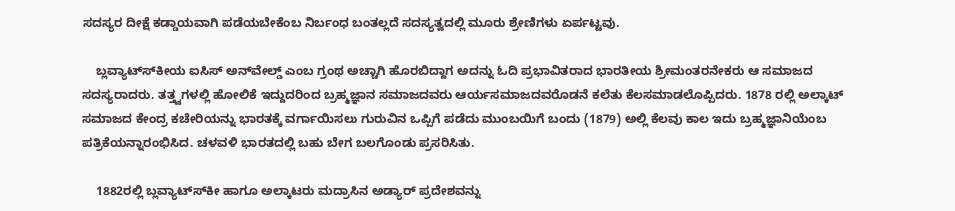ಸದಸ್ಯರ ದೀಕ್ಷೆ ಕಡ್ಡಾಯವಾಗಿ ಪಡೆಯಬೇಕೆಂಬ ನಿರ್ಬಂಧ ಬಂತಲ್ಲದೆ ಸದಸ್ಯತ್ವದಲ್ಲಿ ಮೂರು ಶ್ರೇಣಿಗಳು ಏರ್ಪಟ್ಟವು.

    ಬ್ಲವ್ಯಾಟ್ಸ್‍ಕೀಯ ಐಸಿಸ್ ಅನ್‍ವೇಲ್ಡ್ ಎಂಬ ಗ್ರಂಥ ಅಚ್ಚಾಗಿ ಹೊರಬಿದ್ದಾಗ ಅದನ್ನು ಓದಿ ಪ್ರಭಾವಿತರಾದ ಭಾರತೀಯ ಶ್ರೀಮಂತರನೇಕರು ಆ ಸಮಾಜದ ಸದಸ್ಯರಾದರು. ತತ್ತ್ವಗಳಲ್ಲಿ ಹೋಲಿಕೆ ಇದ್ದುದರಿಂದ ಬ್ರಹ್ಮಜ್ಞಾನ ಸಮಾಜದವರು ಆರ್ಯಸಮಾಜದವರೊಡನೆ ಕಲೆತು ಕೆಲಸಮಾಡಲೊಪ್ಪಿದರು. 1878 ರಲ್ಲಿ ಅಲ್ಕಾಟ್ ಸಮಾಜದ ಕೇಂದ್ರ ಕಚೇರಿಯನ್ನು ಭಾರತಕ್ಕೆ ವರ್ಗಾಯಿಸಲು ಗುರುವಿನ ಒಪ್ಪಿಗೆ ಪಡೆದು ಮುಂಬಯಿಗೆ ಬಂದು (1879) ಅಲ್ಲಿ ಕೆಲವು ಕಾಲ ಇದು ಬ್ರಹ್ಮಜ್ಞಾನಿಯೆಂಬ ಪತ್ರಿಕೆಯನ್ನಾರಂಭಿಸಿದ. ಚಳವಳಿ ಭಾರತದಲ್ಲಿ ಬಹು ಬೇಗ ಬಲಗೊಂಡು ಪ್ರಸರಿಸಿತು.

    1882ರಲ್ಲಿ ಬ್ಲವ್ಯಾಟ್ಸ್‍ಕೀ ಹಾಗೂ ಅಲ್ಕಾಟರು ಮದ್ರಾಸಿನ ಅಡ್ಯಾರ್ ಪ್ರದೇಶವನ್ನು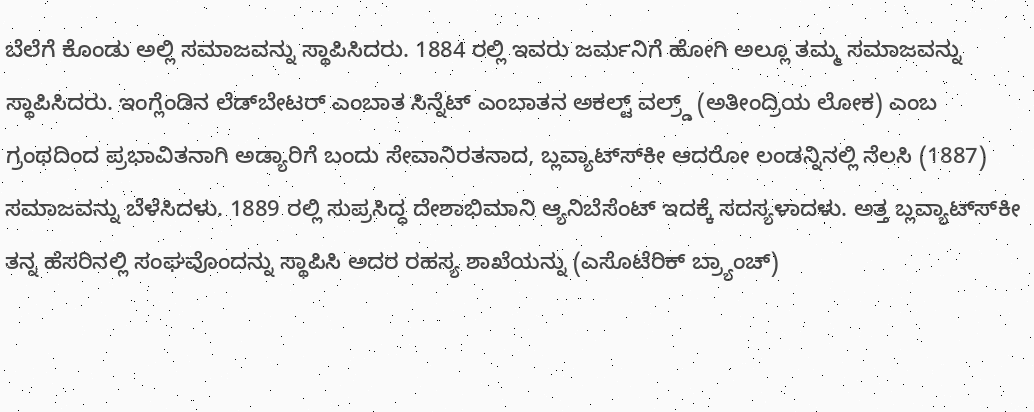ಬೆಲೆಗೆ ಕೊಂಡು ಅಲ್ಲಿ ಸಮಾಜವನ್ನು ಸ್ಥಾಪಿಸಿದರು. 1884 ರಲ್ಲಿ ಇವರು ಜರ್ಮನಿಗೆ ಹೋಗಿ ಅಲ್ಲೂ ತಮ್ಮ ಸಮಾಜವನ್ನು ಸ್ಥಾಪಿಸಿದರು. ಇಂಗ್ಲೆಂಡಿನ ಲೆಡ್‍ಬೇಟರ್ ಎಂಬಾತ ಸಿನ್ನೆಟ್ ಎಂಬಾತನ ಅಕಲ್ಟ್ ವಲ್ರ್ಡ್ (ಅತೀಂದ್ರಿಯ ಲೋಕ) ಎಂಬ ಗ್ರಂಥದಿಂದ ಪ್ರಭಾವಿತನಾಗಿ ಅಡ್ಯಾರಿಗೆ ಬಂದು ಸೇವಾನಿರತನಾದ, ಬ್ಲವ್ಯಾಟ್ಸ್‍ಕೀ ಆದರೋ ಲಂಡನ್ನಿನಲ್ಲಿ ನೆಲಸಿ (1887) ಸಮಾಜವನ್ನು ಬೆಳೆಸಿದಳು. 1889 ರಲ್ಲಿ ಸುಪ್ರಸಿದ್ಧ ದೇಶಾಭಿಮಾನಿ ಆ್ಯನಿಬೆಸೆಂಟ್ ಇದಕ್ಕೆ ಸದಸ್ಯಳಾದಳು. ಅತ್ತ ಬ್ಲವ್ಯಾಟ್ಸ್‍ಕೀ ತನ್ನ ಹೆಸರಿನಲ್ಲಿ ಸಂಘವೊಂದನ್ನು ಸ್ಥಾಪಿಸಿ ಅದರ ರಹಸ್ಯ ಶಾಖೆಯನ್ನು (ಎಸೊಟೆರಿಕ್ ಬ್ರ್ಯಾಂಚ್)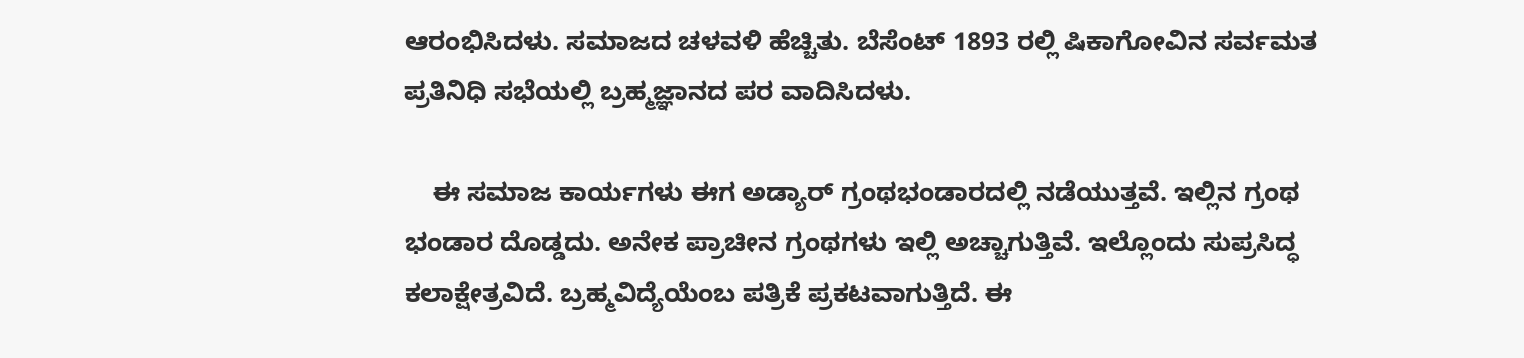ಆರಂಭಿಸಿದಳು. ಸಮಾಜದ ಚಳವಳಿ ಹೆಚ್ಚಿತು. ಬೆಸೆಂಟ್ 1893 ರಲ್ಲಿ ಷಿಕಾಗೋವಿನ ಸರ್ವಮತ ಪ್ರತಿನಿಧಿ ಸಭೆಯಲ್ಲಿ ಬ್ರಹ್ಮಜ್ಞಾನದ ಪರ ವಾದಿಸಿದಳು.

    ಈ ಸಮಾಜ ಕಾರ್ಯಗಳು ಈಗ ಅಡ್ಯಾರ್ ಗ್ರಂಥಭಂಡಾರದಲ್ಲಿ ನಡೆಯುತ್ತವೆ. ಇಲ್ಲಿನ ಗ್ರಂಥ ಭಂಡಾರ ದೊಡ್ಡದು. ಅನೇಕ ಪ್ರಾಚೀನ ಗ್ರಂಥಗಳು ಇಲ್ಲಿ ಅಚ್ಚಾಗುತ್ತಿವೆ. ಇಲ್ಲೊಂದು ಸುಪ್ರಸಿದ್ಧ ಕಲಾಕ್ಷೇತ್ರವಿದೆ. ಬ್ರಹ್ಮವಿದ್ಯೆಯೆಂಬ ಪತ್ರಿಕೆ ಪ್ರಕಟವಾಗುತ್ತಿದೆ. ಈ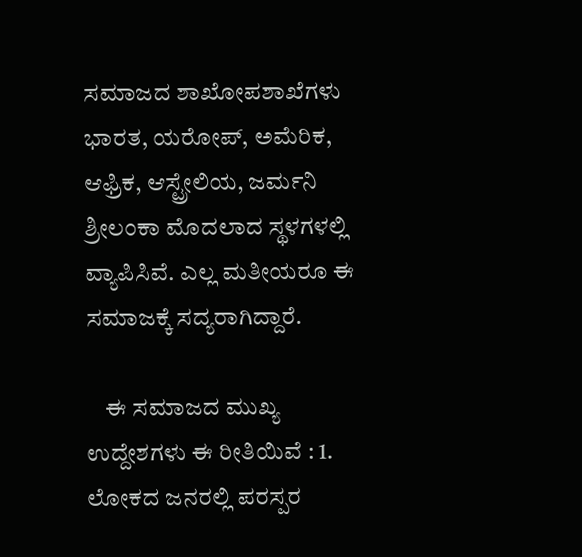ಸಮಾಜದ ಶಾಖೋಪಶಾಖೆಗಳು ಭಾರತ, ಯರೋಪ್, ಅಮೆರಿಕ, ಆಫ್ರಿಕ, ಆಸ್ಟ್ರೇಲಿಯ, ಜರ್ಮನಿ ಶ್ರೀಲಂಕಾ ಮೊದಲಾದ ಸ್ಥಳಗಳಲ್ಲಿ ವ್ಯಾಪಿಸಿವೆ. ಎಲ್ಲ ಮತೀಯರೂ ಈ ಸಮಾಜಕ್ಕೆ ಸದ್ಯರಾಗಿದ್ದಾರೆ.

    ಈ ಸಮಾಜದ ಮುಖ್ಯ ಉದ್ದೇಶಗಳು ಈ ರೀತಿಯಿವೆ : 1. ಲೋಕದ ಜನರಲ್ಲಿ ಪರಸ್ಪರ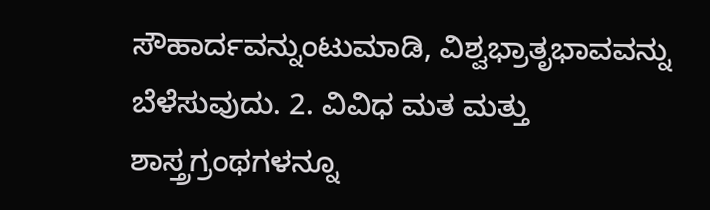ಸೌಹಾರ್ದವನ್ನುಂಟುಮಾಡಿ, ವಿಶ್ವಭ್ರಾತೃಭಾವವನ್ನು ಬೆಳೆಸುವುದು. 2. ವಿವಿಧ ಮತ ಮತ್ತು ಶಾಸ್ತ್ರಗ್ರಂಥಗಳನ್ನೂ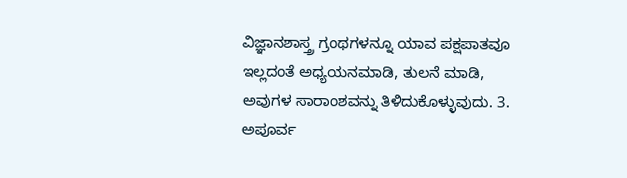ವಿಜ್ಞಾನಶಾಸ್ತ್ರ ಗ್ರಂಥಗಳನ್ನೂ ಯಾವ ಪಕ್ಷಪಾತವೂ ಇಲ್ಲದಂತೆ ಅಧ್ಯಯನಮಾಡಿ, ತುಲನೆ ಮಾಡಿ, ಅವುಗಳ ಸಾರಾಂಶವನ್ನು ತಿಳಿದುಕೊಳ್ಳುವುದು. 3. ಅಪೂರ್ವ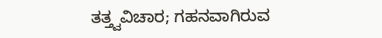ತತ್ತ್ವವಿಚಾರ; ಗಹನವಾಗಿರುವ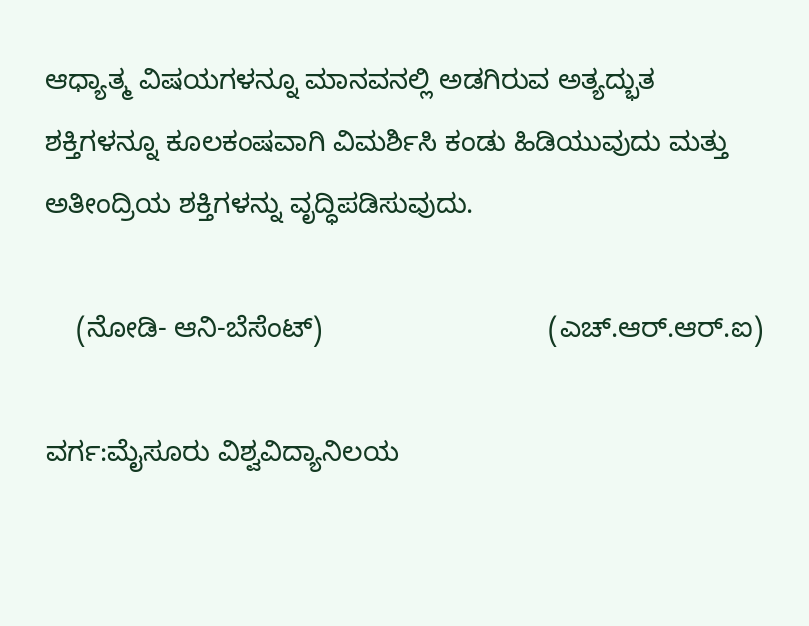ಆಧ್ಯಾತ್ಮ ವಿಷಯಗಳನ್ನೂ ಮಾನವನಲ್ಲಿ ಅಡಗಿರುವ ಅತ್ಯದ್ಭುತ ಶಕ್ತಿಗಳನ್ನೂ ಕೂಲಕಂಷವಾಗಿ ವಿಮರ್ಶಿಸಿ ಕಂಡು ಹಿಡಿಯುವುದು ಮತ್ತು ಅತೀಂದ್ರಿಯ ಶಕ್ತಿಗಳನ್ನು ವೃದ್ಧಿಪಡಿಸುವುದು.

    (ನೋಡಿ- ಆನಿ-ಬೆಸೆಂಟ್)                             (ಎಚ್.ಆರ್.ಆರ್.ಐ)

ವರ್ಗ:ಮೈಸೂರು ವಿಶ್ವವಿದ್ಯಾನಿಲಯ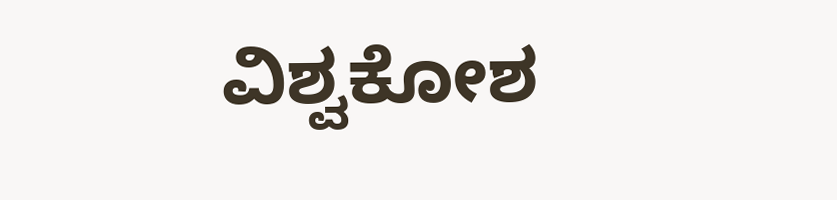ವಿಶ್ವಕೋಶ